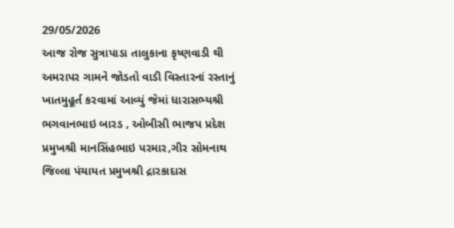29/05/2026
આજ રોજ સુત્રાપાડા તાલુકાના કૃષ્ણવાડી થી અમરાપર ગામને જોડતો વાડી વિસ્તારનાં રસ્તાનું ખાતમુહૂર્ત કરવામાં આવ્યું જેમાં ધારાસભ્યશ્રી ભગવાનભાઇ બારડ , ઓબીસી ભાજપ પ્રદેશ પ્રમુખશ્રી માનસિંહભાઇ પરમાર,ગીર સોમનાથ જિલ્લા પંચાયત પ્રમુખશ્રી દ્રારકાદાસ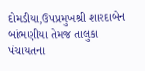દોમડીયા,ઉપપ્રમુખશ્રી શારદાબેન બાંભણીયા તેમજ તાલુકા પંચાયતના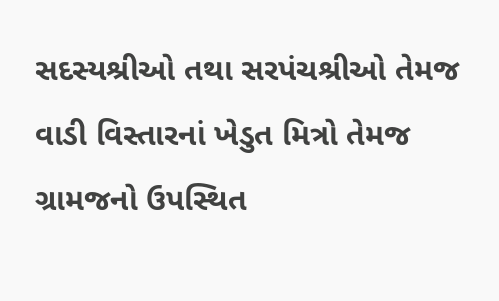સદસ્યશ્રીઓ તથા સરપંચશ્રીઓ તેમજ વાડી વિસ્તારનાં ખેડુત મિત્રો તેમજ ગ્રામજનો ઉપસ્થિત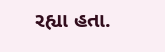રહ્યા હતા.